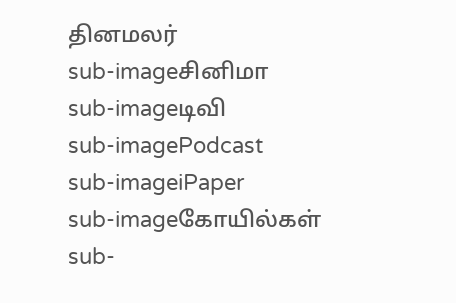தினமலர்
sub-imageசினிமா
sub-imageடிவி
sub-imagePodcast
sub-imageiPaper
sub-imageகோயில்கள்
sub-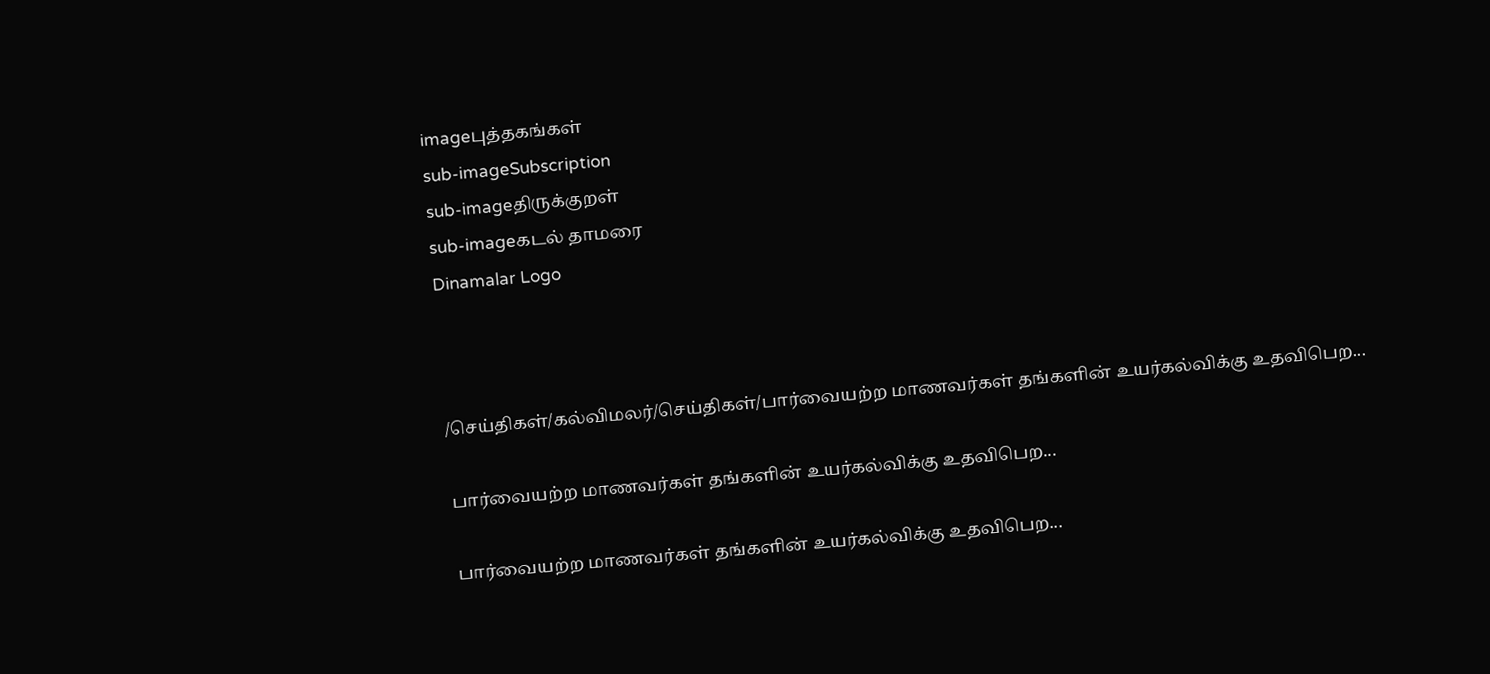imageபுத்தகங்கள்
sub-imageSubscription
sub-imageதிருக்குறள்
sub-imageகடல் தாமரை
Dinamalar Logo



/செய்திகள்/கல்விமலர்/செய்திகள்/பார்வையற்ற மாணவர்கள் தங்களின் உயர்கல்விக்கு உதவிபெற...

பார்வையற்ற மாணவர்கள் தங்களின் உயர்கல்விக்கு உதவிபெற...

பார்வையற்ற மாணவர்கள் தங்களின் உயர்கல்விக்கு உதவிபெற...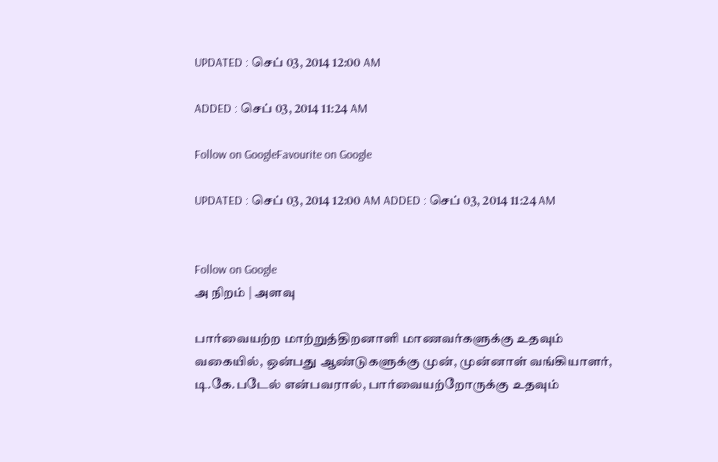UPDATED : செப் 03, 2014 12:00 AM

ADDED : செப் 03, 2014 11:24 AM

Follow on GoogleFavourite on Google

UPDATED : செப் 03, 2014 12:00 AM ADDED : செப் 03, 2014 11:24 AM


Follow on Google
அ நிறம் | அளவு

பார்வையற்ற மாற்றுத்திறனாளி மாணவர்களுக்கு உதவும் வகையில், ஒன்பது ஆண்டுகளுக்கு முன், முன்னாள் வங்கியாளர், டி.கே.படேல் என்பவரால், பார்வையற்றோருக்கு உதவும்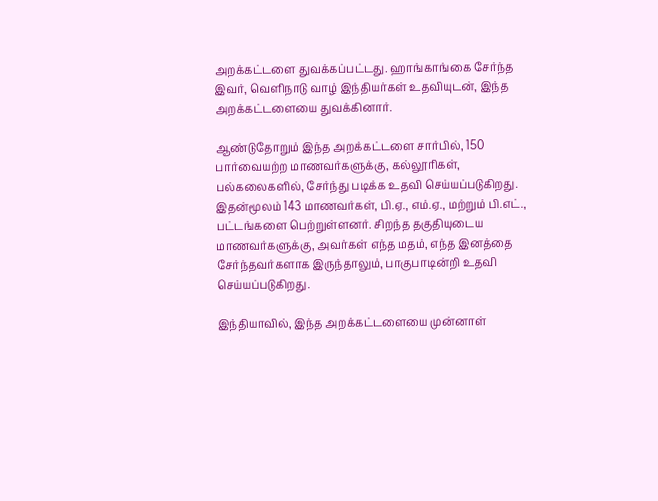அறக்கட்டளை துவக்கப்பட்டது. ஹாங்காங்கை சேர்ந்த இவர், வெளிநாடு வாழ் இந்தியர்கள் உதவியுடன், இந்த அறக்கட்டளையை துவக்கினார்.

ஆண்டுதோறும் இந்த அறக்கட்டளை சார்பில், 150 பார்வையற்ற மாணவர்களுக்கு, கல்லூரிகள், பல்கலைகளில், சேர்ந்து படிக்க உதவி செய்யப்படுகிறது. இதன்மூலம் 143 மாணவர்கள், பி.ஏ., எம்.ஏ., மற்றும் பி.எட்., பட்டங்களை பெற்றுள்ளனர். சிறந்த தகுதியுடைய மாணவர்களுக்கு, அவர்கள் எந்த மதம், எந்த இனத்தை சேர்ந்தவர்களாக இருந்தாலும், பாகுபாடின்றி உதவி செய்யப்படுகிறது.

இந்தியாவில், இந்த அறக்கட்டளையை முன்னாள்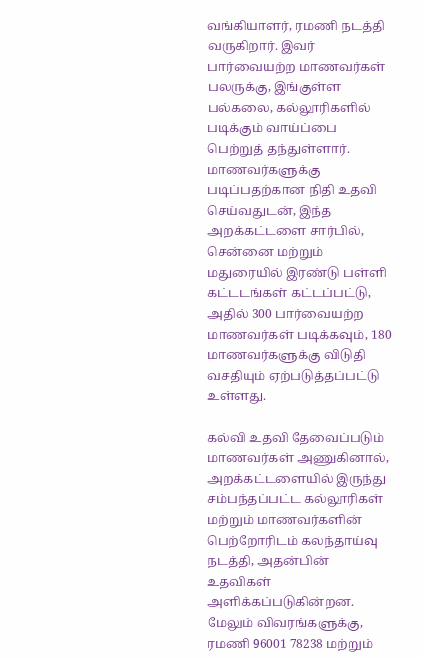வங்கியாளர், ரமணி நடத்தி வருகிறார். இவர் பார்வையற்ற மாணவர்கள் பலருக்கு, இங்குள்ள பல்கலை, கல்லூரிகளில் படிக்கும் வாய்ப்பை பெற்றுத் தந்துள்ளார். மாணவர்களுக்கு படிப்பதற்கான நிதி உதவி செய்வதுடன், இந்த அறக்கட்டளை சார்பில், சென்னை மற்றும் மதுரையில் இரண்டு பள்ளி கட்டடங்கள் கட்டப்பட்டு, அதில் 300 பார்வையற்ற மாணவர்கள் படிக்கவும், 180 மாணவர்களுக்கு விடுதி வசதியும் ஏற்படுத்தப்பட்டு உள்ளது.

கல்வி உதவி தேவைப்படும் மாணவர்கள் அணுகினால், அறக்கட்டளையில் இருந்து சம்பந்தப்பட்ட கல்லூரிகள் மற்றும் மாணவர்களின் பெற்றோரிடம் கலந்தாய்வு நடத்தி, அதன்பின் உதவிகள் அளிக்கப்படுகின்றன. மேலும் விவரங்களுக்கு, ரமணி 96001 78238 மற்றும்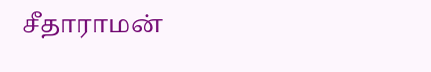சீதாராமன்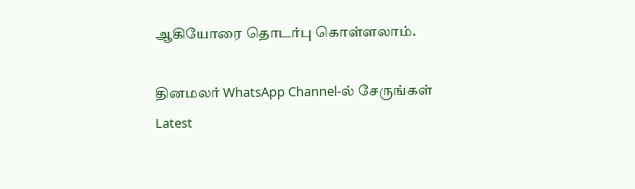ஆகியோரை தொடர்பு கொள்ளலாம்.

தினமலர் WhatsApp Channel-ல் சேருங்கள்
Latest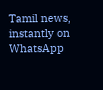Tamil news, instantly on WhatsApp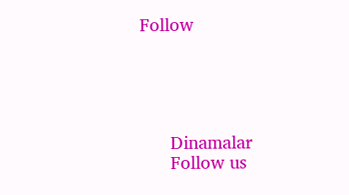Follow





      Dinamalar
      Follow us